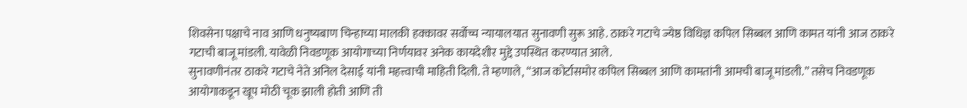शिवसेना पक्षाचे नाव आणि धनुष्यबाण चिन्हाच्या मालकी हक्कावर सर्वोच्च न्यायालयात सुनावणी सुरू आहे. ठाकरे गटाचे ज्येष्ठ विधिज्ञ कपिल सिब्बल आणि कामत यांनी आज ठाकरे गटाची बाजू मांडली. यावेळी निवडणूक आयोगाच्या निर्णयावर अनेक कायदेशीर मुद्दे उपस्थित करण्यात आले.
सुनावणीनंतर ठाकरे गटाचे नेते अनिल देसाई यांनी महत्त्वाची माहिती दिली. ते म्हणाले, “आज कोर्टासमोर कपिल सिब्बल आणि कामतांनी आमची बाजू मांडली.” तसेच निवडणूक आयोगाकडून खूप मोठी चूक झाली होती आणि ती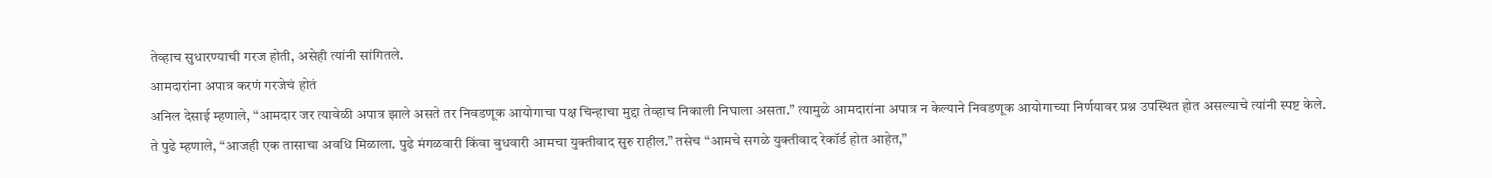तेव्हाच सुधारण्याची गरज होती, असेही त्यांनी सांगितले.
आमदारांना अपात्र करणं गरजेचं होतं
अनिल देसाई म्हणाले, “आमदार जर त्यावेळी अपात्र झाले असते तर निवडणूक आयोगाचा पक्ष चिन्हाचा मुद्दा तेव्हाच निकाली निघाला असता.” त्यामुळे आमदारांना अपात्र न केल्याने निवडणूक आयोगाच्या निर्णयावर प्रश्न उपस्थित होत असल्याचे त्यांनी स्पष्ट केले.
ते पुढे म्हणाले, “आजही एक तासाचा अवधि मिळाला. पुढे मंगळवारी किंवा बुधवारी आमचा युक्तीवाद सुरु राहील.” तसेच “आमचे सगळे युक्तीवाद रेकॉर्ड होत आहेत,”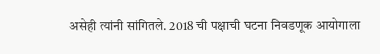असेही त्यांनी सांगितले. 2018 ची पक्षाची घटना निवडणूक आयोगाला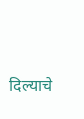दिल्याचे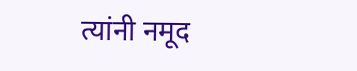त्यांनी नमूद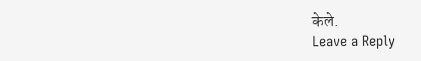केले.
Leave a Reply